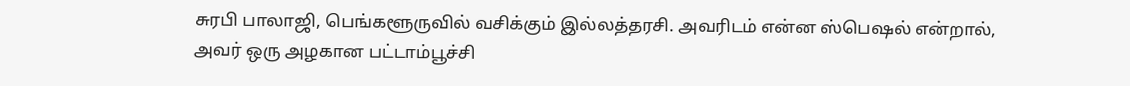சுரபி பாலாஜி, பெங்களூருவில் வசிக்கும் இல்லத்தரசி. அவரிடம் என்ன ஸ்பெஷல் என்றால், அவர் ஒரு அழகான பட்டாம்பூச்சி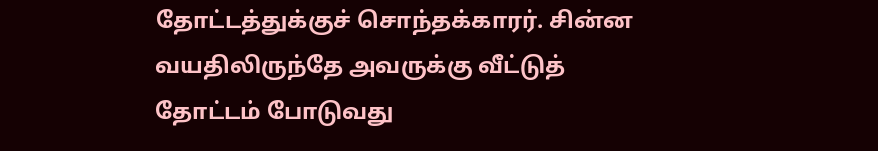தோட்டத்துக்குச் சொந்தக்காரர். சின்ன வயதிலிருந்தே அவருக்கு வீட்டுத் தோட்டம் போடுவது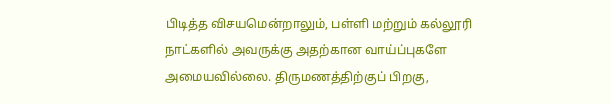பிடித்த விசயமென்றாலும், பள்ளி மற்றும் கல்லூரி நாட்களில் அவருக்கு அதற்கான வாய்ப்புகளே அமையவில்லை. திருமணத்திற்குப் பிறகு,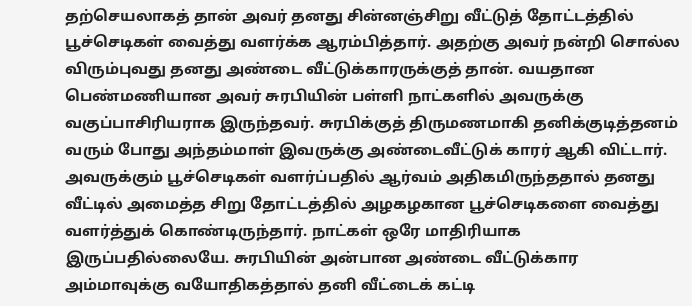தற்செயலாகத் தான் அவர் தனது சின்னஞ்சிறு வீட்டுத் தோட்டத்தில் பூச்செடிகள் வைத்து வளர்க்க ஆரம்பித்தார். அதற்கு அவர் நன்றி சொல்ல விரும்புவது தனது அண்டை வீட்டுக்காரருக்குத் தான். வயதான பெண்மணியான அவர் சுரபியின் பள்ளி நாட்களில் அவருக்கு வகுப்பாசிரியராக இருந்தவர். சுரபிக்குத் திருமணமாகி தனிக்குடித்தனம் வரும் போது அந்தம்மாள் இவருக்கு அண்டைவீட்டுக் காரர் ஆகி விட்டார். அவருக்கும் பூச்செடிகள் வளர்ப்பதில் ஆர்வம் அதிகமிருந்ததால் தனது வீட்டில் அமைத்த சிறு தோட்டத்தில் அழகழகான பூச்செடிகளை வைத்து வளர்த்துக் கொண்டிருந்தார். நாட்கள் ஒரே மாதிரியாக இருப்பதில்லையே. சுரபியின் அன்பான அண்டை வீட்டுக்கார அம்மாவுக்கு வயோதிகத்தால் தனி வீட்டைக் கட்டி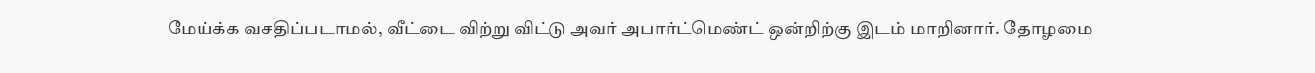மேய்க்க வசதிப்படாமல், வீட்டை விற்று விட்டு அவர் அபார்ட்மெண்ட் ஒன்றிற்கு இடம் மாறினார். தோழமை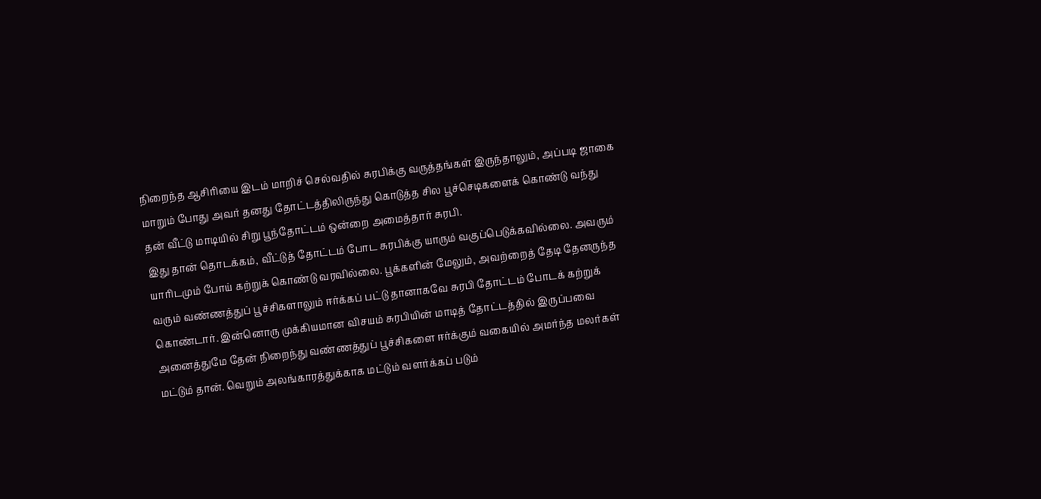நிறைந்த ஆசிரியை இடம் மாறிச் செல்வதில் சுரபிக்கு வருத்தங்கள் இருந்தாலும், அப்படி ஜாகை மாறும் போது அவர் தனது தோட்டத்திலிருந்து கொடுத்த சில பூச்செடிகளைக் கொண்டு வந்து தன் வீட்டு மாடியில் சிறு பூந்தோட்டம் ஒன்றை அமைத்தார் சுரபி.
இது தான் தொடக்கம், வீட்டுத் தோட்டம் போட சுரபிக்கு யாரும் வகுப்பெடுக்கவில்லை. அவரும் யாரிடமும் போய் கற்றுக் கொண்டு வரவில்லை. பூக்களின் மேலும், அவற்றைத் தேடி தேனருந்த வரும் வண்ணத்துப் பூச்சிகளாலும் ஈர்க்கப் பட்டு தானாகவே சுரபி தோட்டம் போடக் கற்றுக் கொண்டார். இன்னொரு முக்கியமான விசயம் சுரபியின் மாடித் தோட்டத்தில் இருப்பவை அனைத்துமே தேன் நிறைந்து வண்ணத்துப் பூச்சிகளை ஈர்க்கும் வகையில் அமர்ந்த மலர்கள் மட்டும் தான். வெறும் அலங்காரத்துக்காக மட்டும் வளர்க்கப் படும்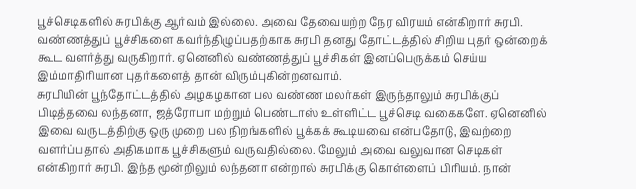பூச்செடிகளில் சுரபிக்கு ஆர்வம் இல்லை. அவை தேவையற்ற நேர விரயம் என்கிறார் சுரபி. வண்ணத்துப் பூச்சிகளை கவர்ந்திழுப்பதற்காக சுரபி தனது தோட்டத்தில் சிறிய புதர் ஒன்றைக் கூட வளர்த்து வருகிறார். ஏனெனில் வண்ணத்துப் பூச்சிகள் இனப்பெருக்கம் செய்ய இம்மாதிரியான புதர்களைத் தான் விரும்புகின்றனவாம்.
சுரபியின் பூந்தோட்டத்தில் அழகழகான பல வண்ண மலர்கள் இருந்தாலும் சுரபிக்குப் பிடித்தவை லந்தனா, ஜத்ரோபா மற்றும் பெண்டாஸ் உள்ளிட்ட பூச்செடி வகைகளே. ஏனெனில் இவை வருடத்திற்கு ஒரு முறை பல நிறங்களில் பூக்கக் கூடியவை என்பதோடு, இவற்றை வளர்ப்பதால் அதிகமாக பூச்சிகளும் வருவதில்லை. மேலும் அவை வலுவான செடிகள் என்கிறார் சுரபி. இந்த மூன்றிலும் லந்தனா என்றால் சுரபிக்கு கொள்ளைப் பிரியம். நான்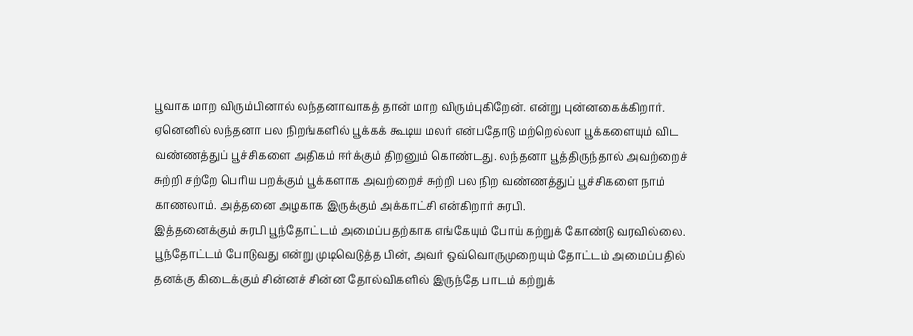பூவாக மாற விரும்பினால் லந்தனாவாகத் தான் மாற விரும்புகிறேன். என்று புன்னகைக்கிறார். ஏனெனில் லந்தனா பல நிறங்களில் பூக்கக் கூடிய மலர் என்பதோடு மற்றெல்லா பூக்களையும் விட வண்ணத்துப் பூச்சிகளை அதிகம் ஈர்க்கும் திறனும் கொண்டது. லந்தனா பூத்திருந்தால் அவற்றைச் சுற்றி சற்றே பெரிய பறக்கும் பூக்களாக அவற்றைச் சுற்றி பல நிற வண்ணத்துப் பூச்சிகளை நாம் காணலாம். அத்தனை அழகாக இருக்கும் அக்காட்சி என்கிறார் சுரபி.
இத்தனைக்கும் சுரபி பூந்தோட்டம் அமைப்பதற்காக எங்கேயும் போய் கற்றுக் கோண்டு வரவில்லை. பூந்தோட்டம் போடுவது என்று முடிவெடுத்த பின், அவர் ஒவ்வொருமுறையும் தோட்டம் அமைப்பதில் தனக்கு கிடைக்கும் சின்னச் சின்ன தோல்விகளில் இருந்தே பாடம் கற்றுக்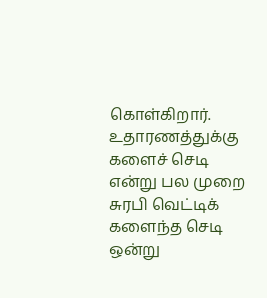கொள்கிறார். உதாரணத்துக்கு களைச் செடி என்று பல முறை சுரபி வெட்டிக் களைந்த செடி ஒன்று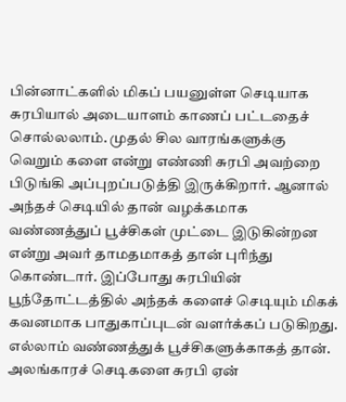பின்னாட்களில் மிகப் பயனுள்ள செடியாக சுரபியால் அடையாளம் காணப் பட்டதைச் சொல்லலாம். முதல் சில வாரங்களுக்கு வெறும் களை என்று எண்ணி சுரபி அவற்றை பிடுங்கி அப்புறப்படுத்தி இருக்கிறார். ஆனால் அந்தச் செடியில் தான் வழக்கமாக வண்ணத்துப் பூச்சிகள் முட்டை இடுகின்றன என்று அவர் தாமதமாகத் தான் புரிந்து கொண்டார். இப்போது சுரபியின் பூந்தோட்டத்தில் அந்தக் களைச் செடியும் மிகக் கவனமாக பாதுகாப்புடன் வளர்க்கப் படுகிறது. எல்லாம் வண்ணத்துக் பூச்சிகளுக்காகத் தான்.
அலங்காரச் செடிகளை சுரபி ஏன்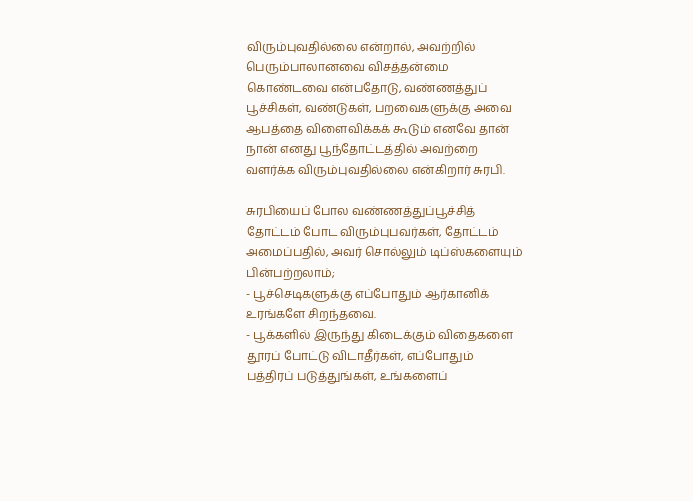விரும்புவதில்லை என்றால், அவற்றில் பெரும்பாலானவை விசத்தன்மை கொண்டவை என்பதோடு, வண்ணத்துப் பூச்சிகள், வண்டுகள், பறவைகளுக்கு அவை ஆபத்தை விளைவிக்கக் கூடும் எனவே தான் நான் எனது பூந்தோட்டத்தில் அவற்றை வளர்க்க விரும்புவதில்லை என்கிறார் சுரபி.

சுரபியைப் போல வண்ணத்துப்பூச்சித் தோட்டம் போட விரும்புபவர்கள், தோட்டம் அமைப்பதில், அவர் சொல்லும் டிப்ஸ்களையும் பின்பற்றலாம்;
- பூச்செடிகளுக்கு எப்போதும் ஆர்கானிக் உரங்களே சிறந்தவை.
- பூக்களில் இருந்து கிடைக்கும் விதைகளை தூரப் போட்டு விடாதீர்கள், எப்போதும் பத்திரப் படுத்துங்கள், உங்களைப்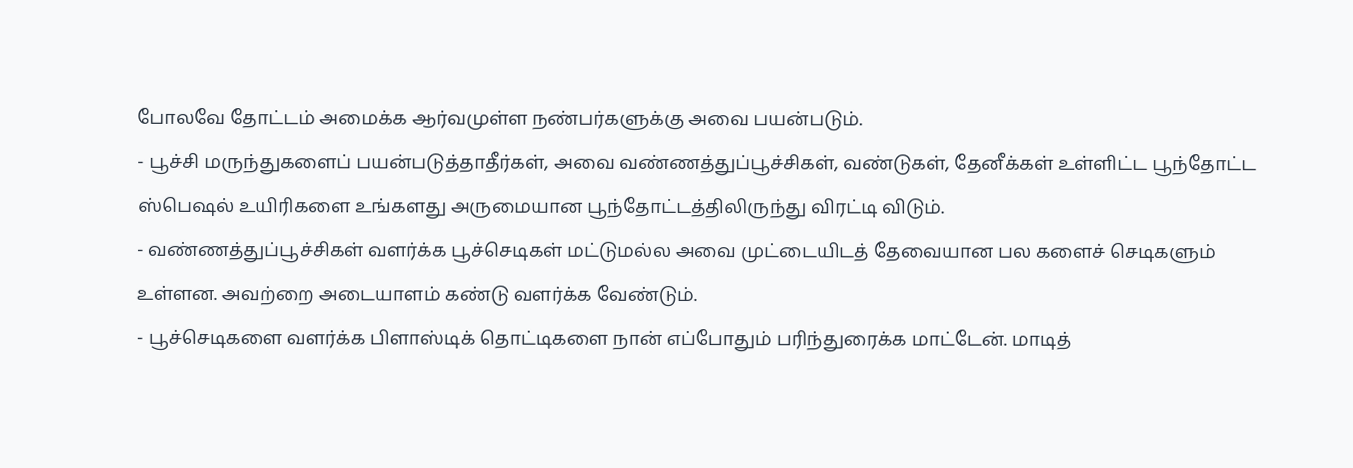போலவே தோட்டம் அமைக்க ஆர்வமுள்ள நண்பர்களுக்கு அவை பயன்படும்.
- பூச்சி மருந்துகளைப் பயன்படுத்தாதீர்கள், அவை வண்ணத்துப்பூச்சிகள், வண்டுகள், தேனீக்கள் உள்ளிட்ட பூந்தோட்ட ஸ்பெஷல் உயிரிகளை உங்களது அருமையான பூந்தோட்டத்திலிருந்து விரட்டி விடும்.
- வண்ணத்துப்பூச்சிகள் வளர்க்க பூச்செடிகள் மட்டுமல்ல அவை முட்டையிடத் தேவையான பல களைச் செடிகளும் உள்ளன. அவற்றை அடையாளம் கண்டு வளர்க்க வேண்டும்.
- பூச்செடிகளை வளர்க்க பிளாஸ்டிக் தொட்டிகளை நான் எப்போதும் பரிந்துரைக்க மாட்டேன். மாடித்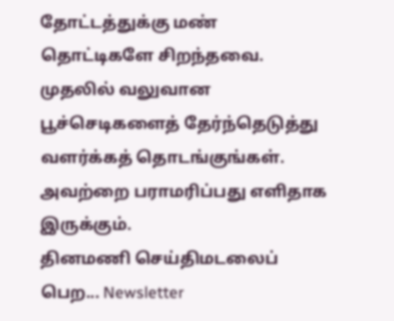தோட்டத்துக்கு மண் தொட்டிகளே சிறந்தவை.
முதலில் வலுவான பூச்செடிகளைத் தேர்ந்தெடுத்து வளர்க்கத் தொடங்குங்கள். அவற்றை பராமரிப்பது எளிதாக இருக்கும்.
தினமணி செய்திமடலைப் பெற... Newsletter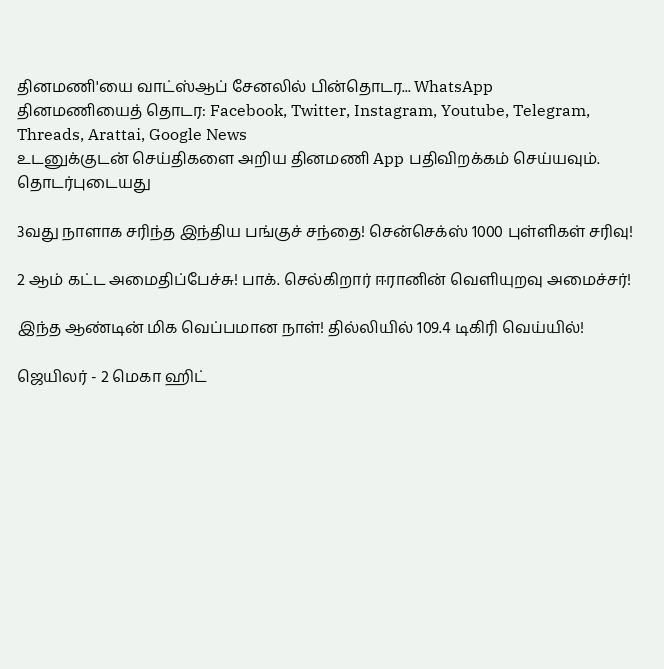தினமணி'யை வாட்ஸ்ஆப் சேனலில் பின்தொடர... WhatsApp
தினமணியைத் தொடர: Facebook, Twitter, Instagram, Youtube, Telegram, Threads, Arattai, Google News
உடனுக்குடன் செய்திகளை அறிய தினமணி App பதிவிறக்கம் செய்யவும்.
தொடர்புடையது

3வது நாளாக சரிந்த இந்திய பங்குச் சந்தை! சென்செக்ஸ் 1000 புள்ளிகள் சரிவு!

2 ஆம் கட்ட அமைதிப்பேச்சு! பாக். செல்கிறார் ஈரானின் வெளியுறவு அமைச்சர்!

இந்த ஆண்டின் மிக வெப்பமான நாள்! தில்லியில் 109.4 டிகிரி வெய்யில்!

ஜெயிலர் - 2 மெகா ஹிட்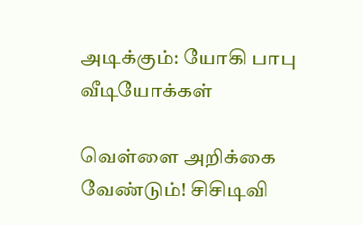அடிக்கும்: யோகி பாபு
வீடியோக்கள்

வெள்ளை அறிக்கை வேண்டும்! சிசிடிவி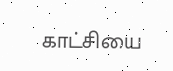காட்சியை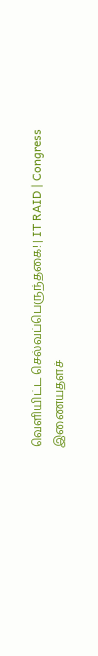வெளியிட்ட செல்வப்பெருந்தகை! | IT RAID | Congress
இணையதளச்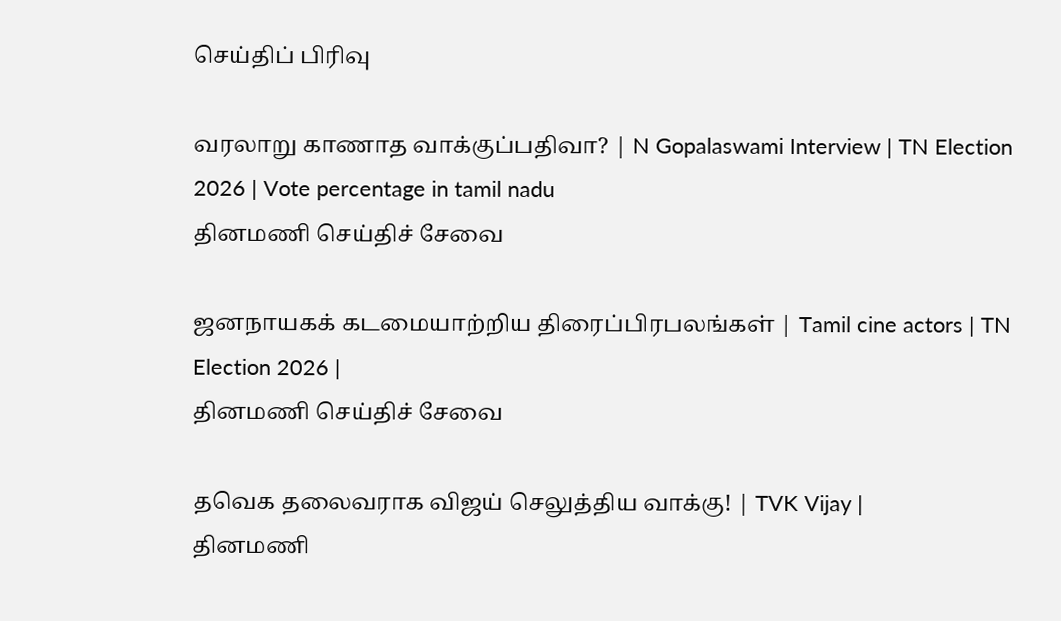செய்திப் பிரிவு

வரலாறு காணாத வாக்குப்பதிவா? | N Gopalaswami Interview | TN Election 2026 | Vote percentage in tamil nadu
தினமணி செய்திச் சேவை

ஜனநாயகக் கடமையாற்றிய திரைப்பிரபலங்கள் | Tamil cine actors | TN Election 2026 |
தினமணி செய்திச் சேவை

தவெக தலைவராக விஜய் செலுத்திய வாக்கு! | TVK Vijay |
தினமணி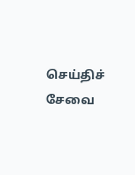செய்திச் சேவை